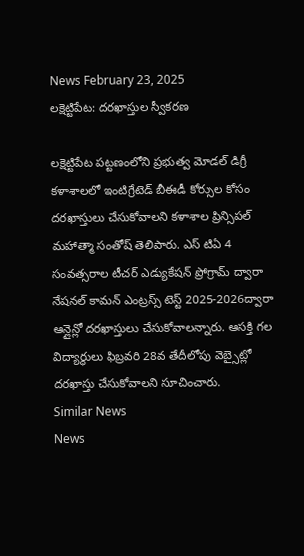News February 23, 2025
లక్షెట్టిపేట: దరఖాస్తుల స్వీకరణ

లక్షెట్టిపేట పట్టణంలోని ప్రభుత్వ మోడల్ డిగ్రీ కళాశాలలో ఇంటిగ్రేటెడ్ బీఈడీ కోర్సుల కోసం దరఖాస్తులు చేసుకోవాలని కళాశాల ప్రిన్సిపల్ మహాత్మా సంతోష్ తెలిపారు. ఎస్ టిఏ 4 సంవత్సరాల టీచర్ ఎడ్యుకేషన్ ప్రోగ్రామ్ ద్వారా నేషనల్ కామన్ ఎంట్రస్స్ టెస్ట్ 2025-2026ద్వారా ఆన్లైన్లో దరఖాస్తులు చేసుకోవాలన్నారు. ఆసక్తి గల విద్యార్థులు ఫిబ్రవరి 28వ తేదీలోపు వెబ్సైట్లో దరఖాస్తు చేసుకోవాలని సూచించారు.
Similar News
News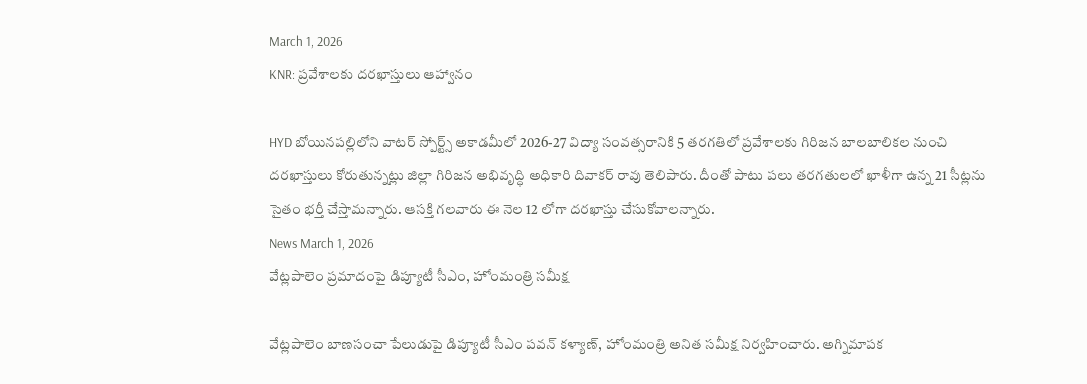March 1, 2026
KNR: ప్రవేశాలకు దరఖాస్తులు ఆహ్వానం

HYD బోయినపల్లిలోని వాటర్ స్పోర్ట్స్ అకాడమీలో 2026-27 విద్యా సంవత్సరానికి 5 తరగతిలో ప్రవేశాలకు గిరిజన బాలబాలికల నుంచి దరఖాస్తులు కోరుతున్నట్లు జిల్లా గిరిజన అభివృద్ధి అధికారి దివాకర్ రావు తెలిపారు. దీంతో పాటు పలు తరగతులలో ఖాళీగా ఉన్న 21 సీట్లను సైతం భర్తీ చేస్తామన్నారు. ఆసక్తి గలవారు ఈ నెల 12 లోగా దరఖాస్తు చేసుకోవాలన్నారు.
News March 1, 2026
వేట్లపాలెం ప్రమాదంపై డిప్యూటీ సీఎం, హోంమంత్రి సమీక్ష

వేట్లపాలెం బాణసంచా పేలుడుపై డిప్యూటీ సీఎం పవన్ కళ్యాణ్, హోంమంత్రి అనిత సమీక్ష నిర్వహించారు. అగ్నిమాపక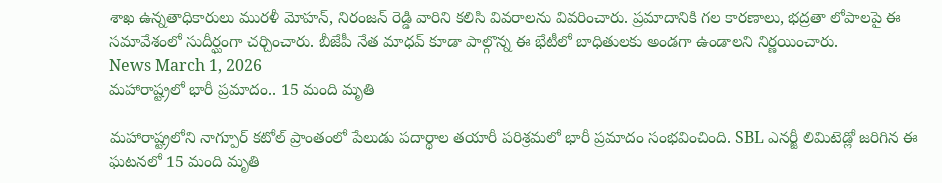శాఖ ఉన్నతాధికారులు మురళీ మోహన్, నిరంజన్ రెడ్డి వారిని కలిసి వివరాలను వివరించారు. ప్రమాదానికి గల కారణాలు, భద్రతా లోపాలపై ఈ సమావేశంలో సుదీర్ఘంగా చర్చించారు. బీజేపీ నేత మాధవ్ కూడా పాల్గొన్న ఈ భేటీలో బాధితులకు అండగా ఉండాలని నిర్ణయించారు.
News March 1, 2026
మహారాష్ట్రలో భారీ ప్రమాదం.. 15 మంది మృతి

మహారాష్ట్రలోని నాగ్పూర్ కటోల్ ప్రాంతంలో పేలుడు పదార్థాల తయారీ పరిశ్రమలో భారీ ప్రమాదం సంభవించింది. SBL ఎనర్జీ లిమిటెడ్లో జరిగిన ఈ ఘటనలో 15 మంది మృతి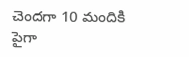చెందగా 10 మందికి పైగా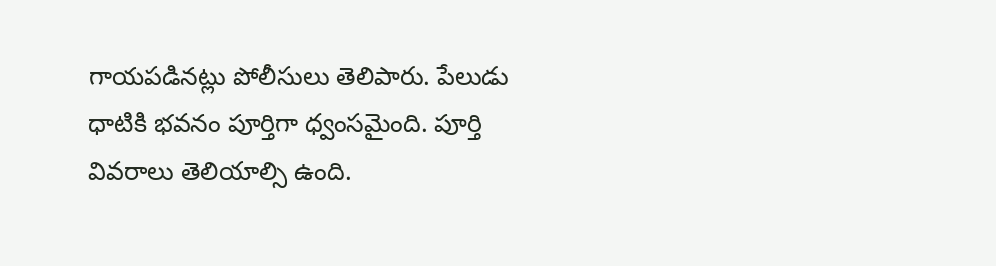గాయపడినట్లు పోలీసులు తెలిపారు. పేలుడు ధాటికి భవనం పూర్తిగా ధ్వంసమైంది. పూర్తి వివరాలు తెలియాల్సి ఉంది.